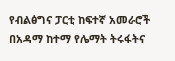የብልፅግና ፓርቲ ከፍተኛ አመራሮች በአዳማ ከተማ የሌማት ትሩፋትና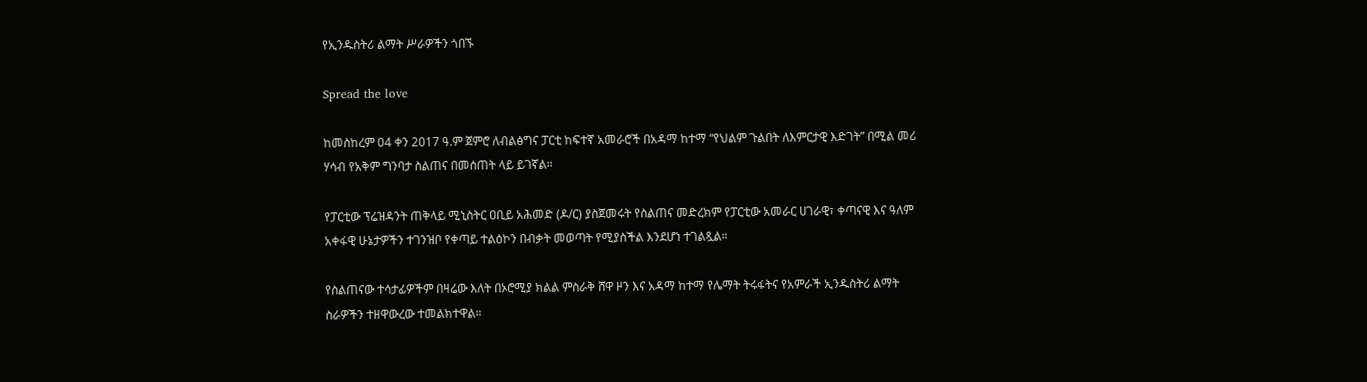የኢንዱስትሪ ልማት ሥራዎችን ጎበኙ

Spread the love

ከመስከረም 04 ቀን 2017 ዓ.ም ጀምሮ ለብልፅግና ፓርቲ ከፍተኛ አመራሮች በአዳማ ከተማ “የህልም ጉልበት ለእምርታዊ እድገት” በሚል መሪ ሃሳብ የአቅም ግንባታ ስልጠና በመሰጠት ላይ ይገኛል።

የፓርቲው ፕሬዝዳንት ጠቅላይ ሚኒስትር ዐቢይ አሕመድ (ዶ/ር) ያስጀመሩት የስልጠና መድረክም የፓርቲው አመራር ሀገራዊ፣ ቀጣናዊ እና ዓለም አቀፋዊ ሁኔታዎችን ተገንዝቦ የቀጣይ ተልዕኮን በብቃት መወጣት የሚያስችል እንደሆነ ተገልጿል።

የስልጠናው ተሳታፊዎችም በዛሬው እለት በኦሮሚያ ክልል ምስራቅ ሸዋ ዞን እና አዳማ ከተማ የሌማት ትሩፋትና የአምራች ኢንዱስትሪ ልማት ስራዎችን ተዘዋውረው ተመልክተዋል።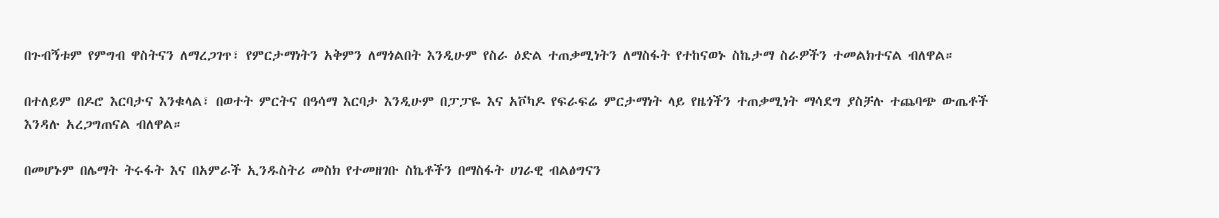በጉብኝቱም የምግብ ዋስትናን ለማረጋገጥ፣ የምርታማነትን አቅምን ለማጎልበት እንዲሁም የስራ ዕድል ተጠቃሚነትን ለማስፋት የተከናወኑ ስኬታማ ስራዎችን ተመልክተናል ብለዋል።

በተለይም በዶሮ እርባታና እንቁላል፣ በወተት ምርትና በዓሳማ እርባታ እንዲሁም በፓፓዬ እና አቮካዶ የፍራፍሬ ምርታማነት ላይ የዜጎችን ተጠቃሚነት ማሳደግ ያስቻሉ ተጨባጭ ውጤቶች እንዳሉ አረጋግጠናል ብለዋል።

በመሆኑም በሌማት ትሩፋት እና በአምራች ኢንዱስትሪ መስክ የተመዘገቡ ስኬቶችን በማስፋት ሀገራዊ ብልፅግናን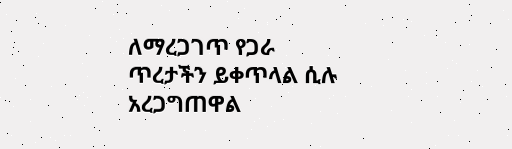ለማረጋገጥ የጋራ ጥረታችን ይቀጥላል ሲሉ አረጋግጠዋል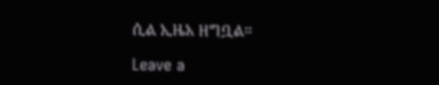ሲል ኢዜአ ዘግቧል።

Leave a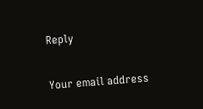Reply

Your email address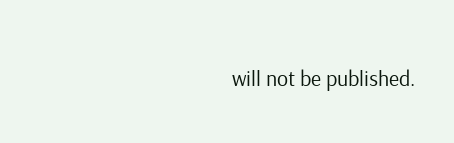will not be published.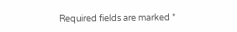Required fields are marked *